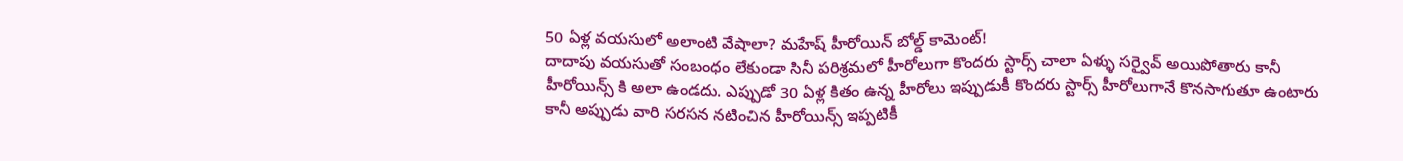50 ఏళ్ల వయసులో అలాంటి వేషాలా? మహేష్ హీరోయిన్ బోల్డ్ కామెంట్!
దాదాపు వయసుతో సంబంధం లేకుండా సినీ పరిశ్రమలో హీరోలుగా కొందరు స్టార్స్ చాలా ఏళ్ళు సర్వైవ్ అయిపోతారు కానీ హీరోయిన్స్ కి అలా ఉండదు. ఎప్పుడో 30 ఏళ్ల కితం ఉన్న హీరోలు ఇప్పుడుకీ కొందరు స్టార్స్ హీరోలుగానే కొనసాగుతూ ఉంటారు కానీ అప్పుడు వారి సరసన నటించిన హీరోయిన్స్ ఇప్పటికీ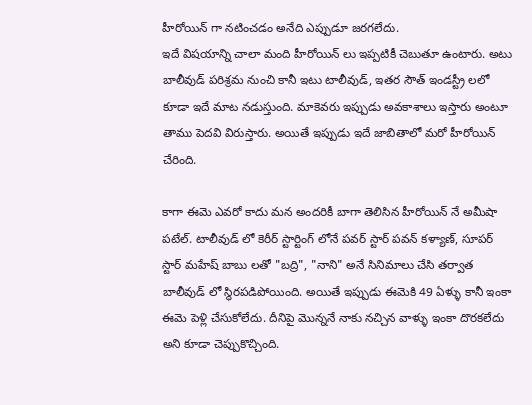హీరోయిన్ గా నటించడం అనేది ఎప్పుడూ జరగలేదు.
ఇదే విషయాన్ని చాలా మంది హీరోయిన్ లు ఇప్పటికీ చెబుతూ ఉంటారు. అటు బాలీవుడ్ పరిశ్రమ నుంచి కానీ ఇటు టాలీవుడ్, ఇతర సౌత్ ఇండస్ట్రీ లలో కూడా ఇదే మాట నడుస్తుంది. మాకెవరు ఇప్పుడు అవకాశాలు ఇస్తారు అంటూ తాము పెదవి విరుస్తారు. అయితే ఇప్పుడు ఇదే జాబితాలో మరో హీరోయిన్ చేరింది.

కాగా ఈమె ఎవరో కాదు మన అందరికీ బాగా తెలిసిన హీరోయిన్ నే అమీషా పటేల్. టాలీవుడ్ లో కెరీర్ స్టార్టింగ్ లోనే పవర్ స్టార్ పవన్ కళ్యాణ్, సూపర్ స్టార్ మహేష్ బాబు లతో "బద్రి", "నాని" అనే సినిమాలు చేసి తర్వాత బాలీవుడ్ లో స్థిరపడిపోయింది. అయితే ఇప్పుడు ఈమెకి 49 ఏళ్ళు కానీ ఇంకా ఈమె పెళ్లి చేసుకోలేదు. దీనిపై మొన్ననే నాకు నచ్చిన వాళ్ళు ఇంకా దొరకలేదు అని కూడా చెప్పుకొచ్చింది.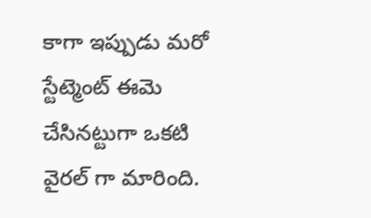కాగా ఇప్పుడు మరో స్టేట్మెంట్ ఈమె చేసినట్టుగా ఒకటి వైరల్ గా మారింది.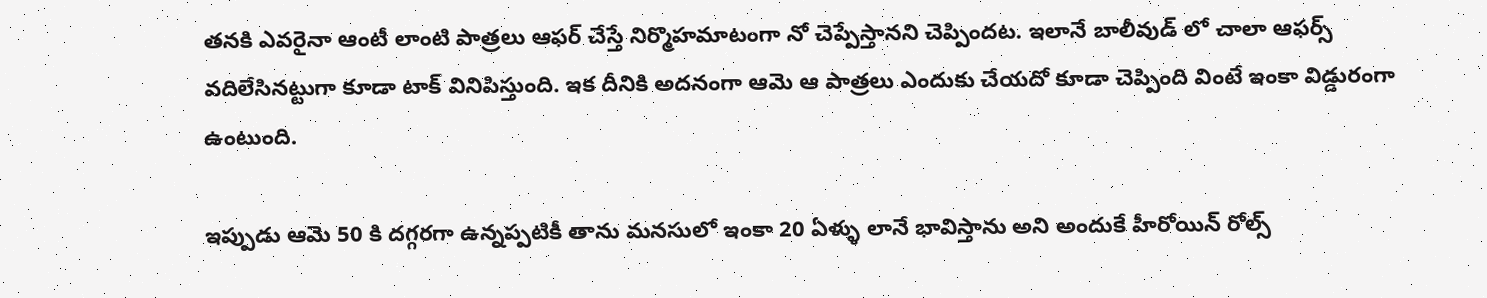తనకి ఎవరైనా ఆంటీ లాంటి పాత్రలు ఆఫర్ చేస్తే నిర్మొహమాటంగా నో చెప్పేస్తానని చెప్పిందట. ఇలానే బాలీవుడ్ లో చాలా ఆఫర్స్ వదిలేసినట్టుగా కూడా టాక్ వినిపిస్తుంది. ఇక దీనికి అదనంగా ఆమె ఆ పాత్రలు ఎందుకు చేయదో కూడా చెప్పింది వింటే ఇంకా విడ్డురంగా ఉంటుంది.

ఇప్పుడు ఆమె 50 కి దగ్గరగా ఉన్నప్పటికీ తాను మనసులో ఇంకా 20 ఏళ్ళు లానే భావిస్తాను అని అందుకే హీరోయిన్ రోల్స్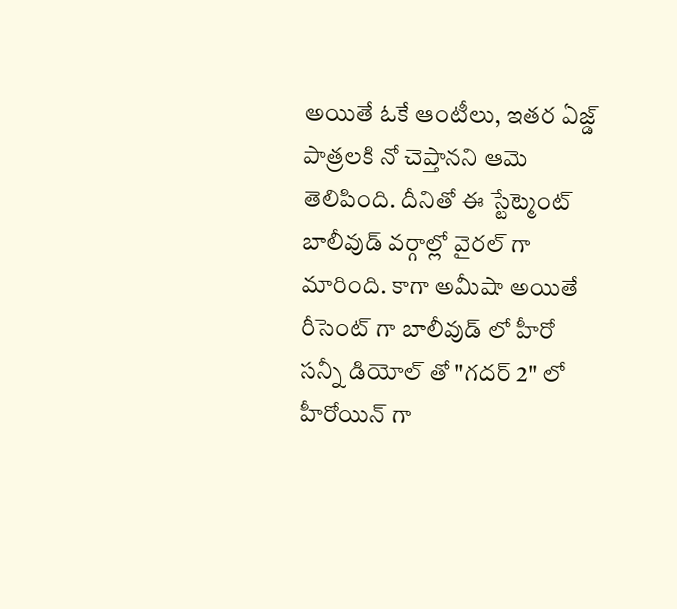అయితే ఓకే ఆంటీలు, ఇతర ఏజ్డ్ పాత్రలకి నో చెప్తానని ఆమె తెలిపింది. దీనితో ఈ స్టేట్మెంట్ బాలీవుడ్ వర్గాల్లో వైరల్ గా మారింది. కాగా అమీషా అయితే రీసెంట్ గా బాలీవుడ్ లో హీరో సన్నీ డియోల్ తో "గదర్ 2" లో హీరోయిన్ గా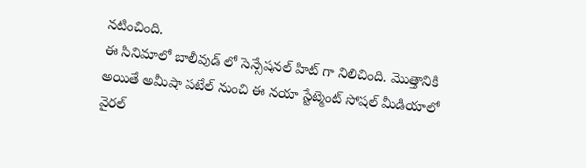నటించింది.
ఈ సినిమాలో బాలీవుడ్ లో సెన్సేషనల్ హిట్ గా నిలిచింది. మొత్తానికి అయితే అమీషా పటేల్ నుంచి ఈ నయా స్టేట్మెంట్ సోషల్ మీడియాలో వైరల్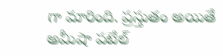గా మారింది. ప్రస్తుతం అయితే అమీషా పటేల్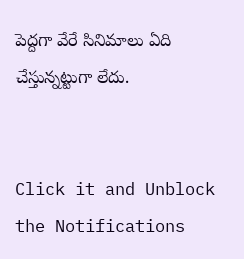పెద్దగా వేరే సినిమాలు ఏది చేస్తున్నట్టుగా లేదు.


Click it and Unblock the Notifications